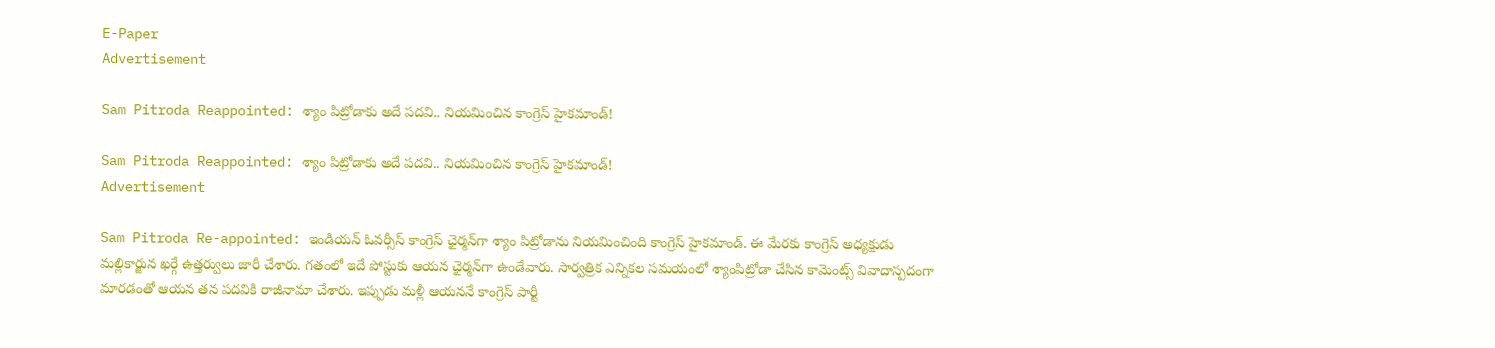E-Paper
Advertisement

Sam Pitroda Reappointed: శ్యాం పిట్రోడాకు అదే పదవి.. నియమించిన కాంగ్రెస్ హైకమాండ్!

Sam Pitroda Reappointed: శ్యాం పిట్రోడాకు అదే పదవి.. నియమించిన కాంగ్రెస్ హైకమాండ్!
Advertisement

Sam Pitroda Re-appointed: ఇండియన్ ఓవర్సీస్ కాంగ్రెస్ ఛైర్మన్‌గా శ్యాం పిట్రోడాను నియమించింది కాంగ్రెస్ హైకమాండ్. ఈ మేరకు కాంగ్రెస్ అధ్యక్షుడు మల్లికార్జున ఖర్గే ఉత్తర్వులు జారీ చేశారు. గతంలో ఇదే పోస్టుకు ఆయన ఛైర్మన్‌గా ఉండేవారు. సార్వత్రిక ఎన్నికల సమయంలో శ్యాంపిట్రోడా చేసిన కామెంట్స్ వివాదాస్పదంగా మారడంతో ఆయన తన పదవికి రాజీనామా చేశారు. ఇప్పుడు మళ్లీ ఆయననే కాంగ్రెస్ పార్టీ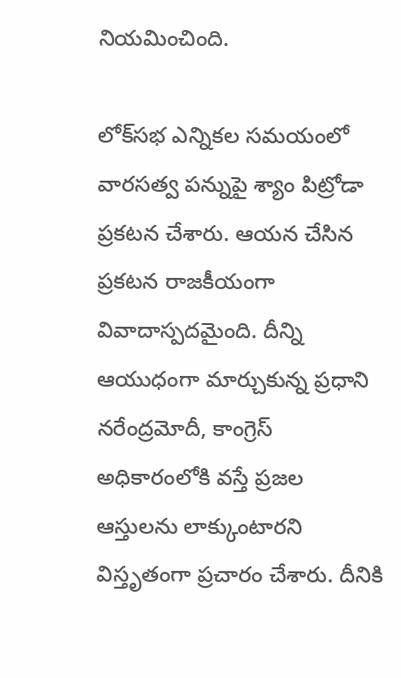నియమించింది.

లోక్‌సభ ఎన్నికల సమయంలో వారసత్వ పన్నుపై శ్యాం పిట్రోడా ప్రకటన చేశారు. ఆయన చేసిన ప్రకటన రాజకీయంగా వివాదాస్పదమైంది. దీన్ని ఆయుధంగా మార్చుకున్న ప్రధాని నరేంద్రమోదీ, కాంగ్రెస్ అధికారంలోకి వస్తే ప్రజల ఆస్తులను లాక్కుంటారని విస్తృతంగా ప్రచారం చేశారు. దీనికి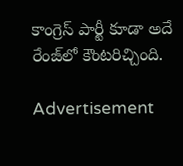కాంగ్రెస్ పార్టీ కూడా అదే రేంజ్‌లో కౌంటరిచ్చింది.

Advertisement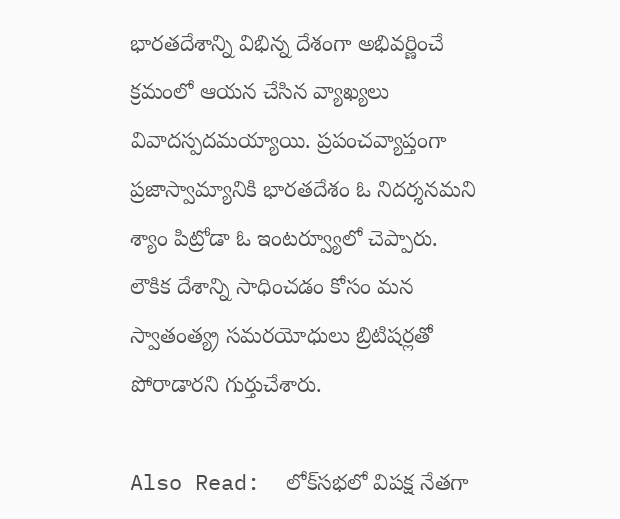భారతదేశాన్ని విభిన్న దేశంగా అభివర్ణించే క్రమంలో ఆయన చేసిన వ్యాఖ్యలు వివాదస్పదమయ్యాయి. ప్రపంచవ్యాప్తంగా ప్రజాస్వామ్యానికి భారతదేశం ఓ నిదర్శనమని శ్యాం పిట్రోడా ఓ ఇంటర్వ్యూలో చెప్పారు. లౌకిక దేశాన్ని సాధించడం కోసం మన స్వాతంత్య్ర సమరయోధులు బ్రిటిషర్లతో పోరాడారని గుర్తుచేశారు.

Also Read:  లోక్‌సభలో విపక్ష నేతగా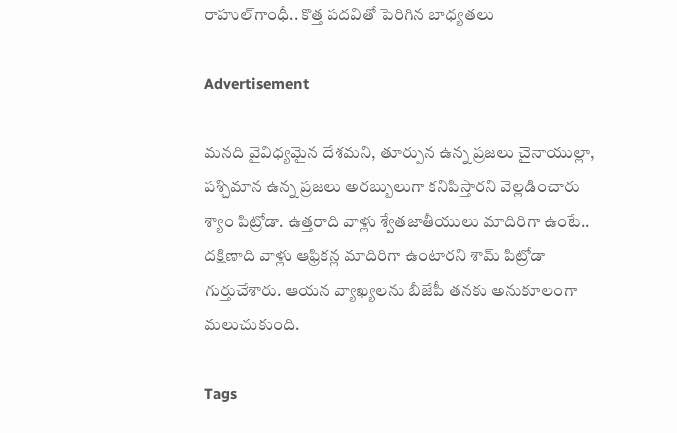రాహుల్‌గాంధీ.. కొత్త పదవితో పెరిగిన బాధ్యతలు

Advertisement

మనది వైవిధ్యమైన దేశమని, తూర్పున ఉన్న ప్రజలు చైనాయుల్లా, పశ్చిమాన ఉన్న ప్రజలు అరబ్బులుగా కనిపిస్తారని వెల్లడించారు శ్యాం పిట్రోడా. ఉత్తరాది వాళ్లు శ్వేతజాతీయులు మాదిరిగా ఉంటే.. దక్షిణాది వాళ్లు ఆఫ్రికన్ల మాదిరిగా ఉంటారని శామ్ పిట్రోడా గుర్తుచేశారు. ఆయన వ్యాఖ్యలను బీజేపీ తనకు అనుకూలంగా మలుచుకుంది.

Tags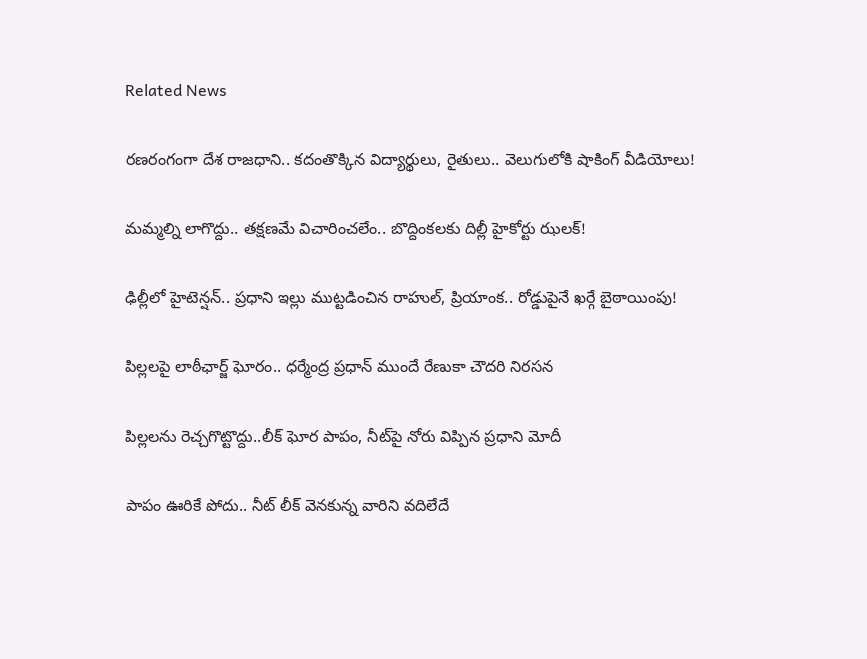Related News

రణరంగంగా దేశ రాజధాని.. కదంతొక్కిన విద్యార్థులు, రైతులు.. వెలుగులోకి షాకింగ్ వీడియోలు!

మమ్మల్ని లాగొద్దు.. తక్షణమే విచారించలేం.. బొద్దింకలకు దిల్లీ హైకోర్టు ఝలక్!

ఢిల్లీలో హైటెన్షన్.. ప్రధాని ఇల్లు ముట్టడించిన రాహుల్, ప్రియాంక.. రోడ్డుపైనే ఖర్గే బైఠాయింపు!

పిల్లలపై లాఠీఛార్జ్ ఘోరం.. ధర్మేంద్ర ప్రధాన్ ముందే రేణుకా చౌదరి నిరసన

పిల్లలను రెచ్చగొట్టొద్దు..లీక్ ఘోర పాపం, నీట్‌పై నోరు విప్పిన ప్రధాని మోదీ

పాపం ఊరికే పోదు.. నీట్ లీక్ వెనకున్న వారిని వదిలేదే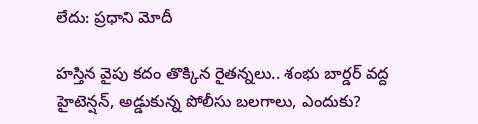లేదు: ప్రధాని మోదీ

హస్తిన వైపు కదం తొక్కిన రైతన్నలు.. శంభు బార్డర్ వద్ద హైటెన్షన్, అడ్డుకున్న పోలీసు బలగాలు, ఎందుకు?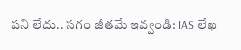పని లేదు.. సగం జీతమే ఇవ్వండి: IAS లేఖ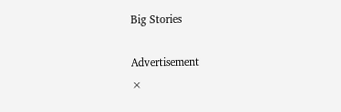Big Stories

Advertisement
×